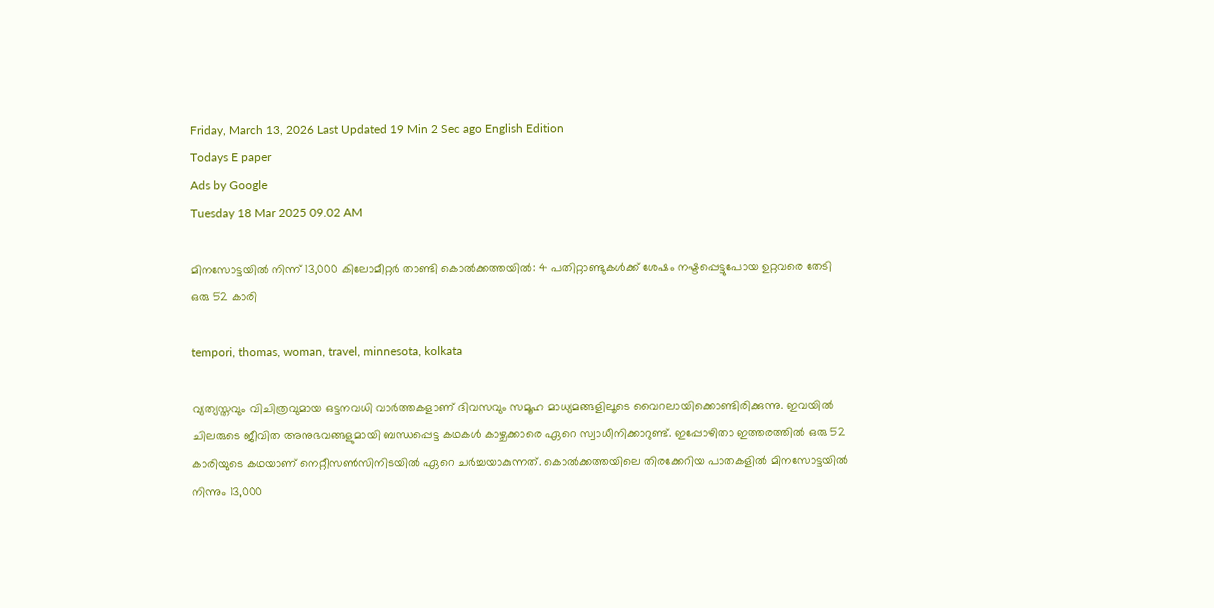Friday, March 13, 2026 Last Updated 19 Min 2 Sec ago English Edition
Todays E paper
Ads by Google
Tuesday 18 Mar 2025 09.02 AM

മിനസോട്ടയില്‍ നിന്ന് 13,000 കിലോമീറ്റര്‍ താണ്ടി കൊല്‍ക്കത്തയില്‍: 4 പതിറ്റാണ്ടുകള്‍ക്ക് ശേഷം നഷ്ടപ്പെട്ടുപോയ ഉറ്റവരെ തേടി ഒരു 52 കാരി

tempori, thomas, woman, travel, minnesota, kolkata

വ്യത്യസ്തവും വിചിത്രവുമായ ഒട്ടനവധി വാര്‍ത്തകളാണ് ദിവസവും സമൂഹ മാധ്യമങ്ങളിലൂടെ വൈറലായിക്കൊണ്ടിരിക്കുന്നു. ഇവയില്‍ ചിലരുടെ ജീവിത അനുഭവങ്ങളുമായി ബന്ധപ്പെട്ട കഥകള്‍ കാഴ്ചക്കാരെ ഏറെ സ്വാധീനിക്കാറുണ്ട്. ഇപ്പോഴിതാ ഇത്തരത്തില്‍ ഒരു 52 കാരിയുടെ കഥയാണ് നെറ്റീസണ്‍സിനിടയില്‍ ഏറെ ചര്‍ച്ചയാകുന്നത്. കൊല്‍ക്കത്തയിലെ തിരക്കേറിയ പാതകളില്‍ മിനസോട്ടയില്‍ നിന്നും 13,000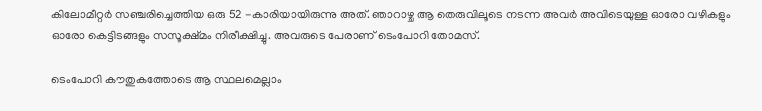കിലോമീറ്റര്‍ സഞ്ചരിച്ചെത്തിയ ഒരു 52 -കാരിയായിരുന്നു അത്. ഞാറാഴ്ച ആ തെരുവിലൂടെ നടന്ന അവര്‍ അവിടെയുള്ള ഓരോ വഴികളും ഓരോ കെട്ടിടങ്ങളും സസൂക്ഷ്മം നിരീക്ഷിച്ചു. അവരുടെ പേരാണ് ടെംപോറി തോമസ്.

ടെംപോറി കൗതുകത്തോടെ ആ സ്ഥലമെല്ലാം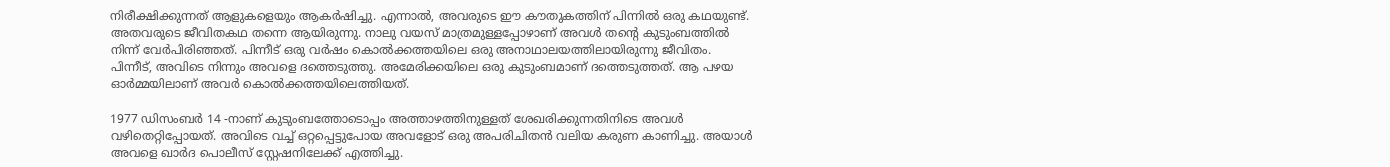നിരീക്ഷിക്കുന്നത് ആളുകളെയും ആകര്‍ഷിച്ചു. എന്നാല്‍, അവരുടെ ഈ കൗതുകത്തിന് പിന്നില്‍ ഒരു കഥയുണ്ട്. അതവരുടെ ജീവിതകഥ തന്നെ ആയിരുന്നു. നാലു വയസ് മാത്രമുള്ളപ്പോഴാണ് അവള്‍ തന്റെ കുടുംബത്തില്‍ നിന്ന് വേര്‍പിരിഞ്ഞത്. പിന്നീട് ഒരു വര്‍ഷം കൊല്‍ക്കത്തയിലെ ഒരു അനാഥാലയത്തിലായിരുന്നു ജീവിതം. പിന്നീട്, അവിടെ നിന്നും അവളെ ദത്തെടുത്തു. അമേരിക്കയിലെ ഒരു കുടുംബമാണ് ദത്തെടുത്തത്. ആ പഴയ ഓര്‍മ്മയിലാണ് അവര്‍ കൊല്‍ക്കത്തയിലെത്തിയത്.

1977 ഡിസംബര്‍ 14 -നാണ് കുടുംബത്തോടൊപ്പം അത്താഴത്തിനുള്ളത് ശേഖരിക്കുന്നതിനിടെ അവള്‍ വഴിതെറ്റിപ്പോയത്. അവിടെ വച്ച് ഒറ്റപ്പെട്ടുപോയ അവളോട് ഒരു അപരിചിതന്‍ വലിയ കരുണ കാണിച്ചു. അയാള്‍ അവളെ ഖാര്‍ദ പൊലീസ് സ്റ്റേഷനിലേക്ക് എത്തിച്ചു.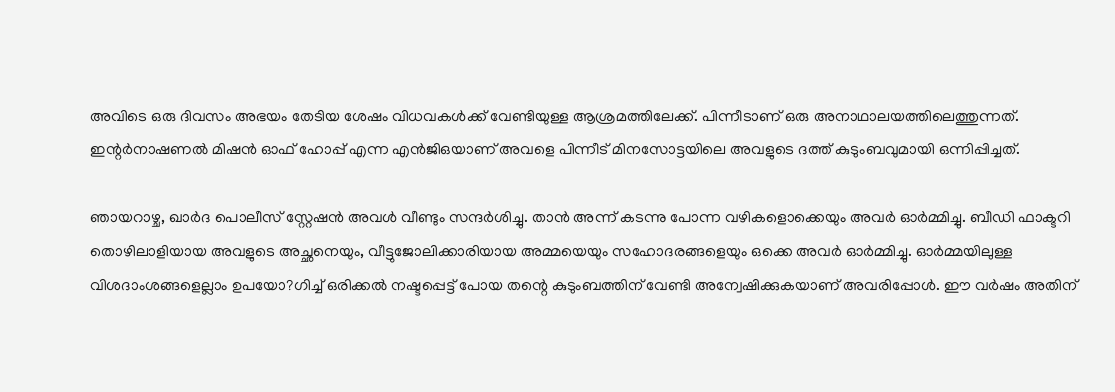അവിടെ ഒരു ദിവസം അഭയം തേടിയ ശേഷം വിധവകള്‍ക്ക് വേണ്ടിയുള്ള ആശ്രമത്തിലേക്ക്. പിന്നീടാണ് ഒരു അനാഥാലയത്തിലെത്തുന്നത്. ഇന്റര്‍നാഷണല്‍ മിഷന്‍ ഓഫ് ഹോപ്പ് എന്ന എന്‍ജിഒയാണ് അവളെ പിന്നീട് മിനസോട്ടയിലെ അവളുടെ ദത്ത് കുടുംബവുമായി ഒന്നിപ്പിച്ചത്.

ഞായറാഴ്ച, ഖാര്‍ദ പൊലീസ് സ്റ്റേഷന്‍ അവള്‍ വീണ്ടും സന്ദര്‍ശിച്ചു. താന്‍ അന്ന് കടന്നു പോന്ന വഴികളൊക്കെയും അവര്‍ ഓര്‍മ്മിച്ചു. ബീഡി ഫാക്ടറി തൊഴിലാളിയായ അവളുടെ അച്ഛനെയും, വീട്ടുജോലിക്കാരിയായ അമ്മയെയും സഹോദരങ്ങളെയും ഒക്കെ അവര്‍ ഓര്‍മ്മിച്ചു. ഓര്‍മ്മയിലുള്ള വിശദാംശങ്ങളെല്ലാം ഉപയോ?ഗിച്ച് ഒരിക്കല്‍ നഷ്ടപ്പെട്ട് പോയ തന്റെ കുടുംബത്തിന് വേണ്ടി അന്വേഷിക്കുകയാണ് അവരിപ്പോള്‍. ഈ വര്‍ഷം അതിന്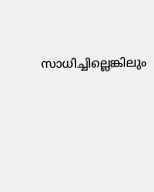സാധിച്ചില്ലെങ്കിലും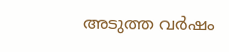അടുത്ത വര്‍ഷം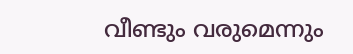വീണ്ടും വരുമെന്നും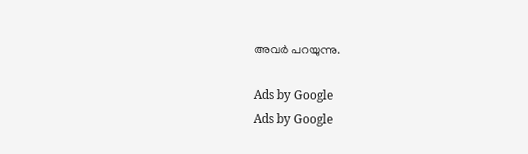അവര്‍ പറയുന്നു.

Ads by Google
Ads by Google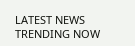LATEST NEWS
TRENDING NOW